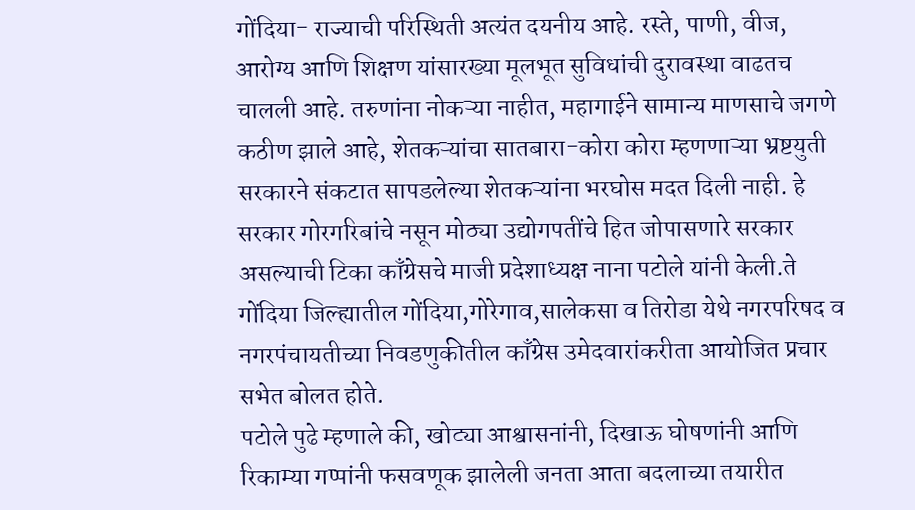गोंदिया- राज्याची परिस्थिती अत्यंत दयनीय आहे. रस्ते, पाणी, वीज, आरोग्य आणि शिक्षण यांसारख्या मूलभूत सुविधांची दुरावस्था वाढतच चालली आहे. तरुणांना नोकऱ्या नाहीत, महागाईने सामान्य माणसाचे जगणे कठीण झाले आहे, शेतकऱ्यांचा सातबारा-कोरा कोरा म्हणणाऱ्या भ्रष्टयुती सरकारने संकटात सापडलेल्या शेतकऱ्यांना भरघोस मदत दिली नाही. हे सरकार गोरगरिबांचे नसून मोठ्या उद्योगपतींचे हित जोपासणारे सरकार असल्याची टिका काँग्रेसचे माजी प्रदेशाध्यक्ष नाना पटोले यांनी केली.ते गोंदिया जिल्ह्यातील गोंदिया,गोरेगाव,सालेकसा व तिरोडा येथे नगरपरिषद व नगरपंचायतीच्या निवडणुकीतील काँग्रेस उमेदवारांकरीता आयोजित प्रचार सभेत बोलत होते.
पटोले पुढे म्हणाले की, खोट्या आश्वासनांनी, दिखाऊ घोषणांनी आणि रिकाम्या गप्पांनी फसवणूक झालेली जनता आता बदलाच्या तयारीत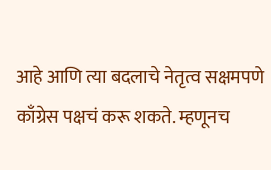आहे आणि त्या बदलाचे नेतृत्व सक्षमपणे काँग्रेस पक्षचं करू शकते. म्हणूनच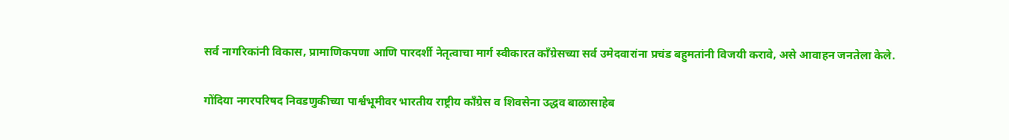सर्व नागरिकांनी विकास, प्रामाणिकपणा आणि पारदर्शी नेतृत्वाचा मार्ग स्वीकारत काँग्रेसच्या सर्व उमेदवारांना प्रचंड बहुमतांनी विजयी करावे, असे आवाहन जनतेला केले.

गोंदिया नगरपरिषद निवडणुकीच्या पार्श्वभूमीवर भारतीय राष्ट्रीय काँग्रेस व शिवसेना उद्धव बाळासाहेब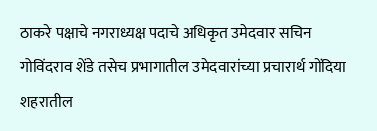ठाकरे पक्षाचे नगराध्यक्ष पदाचे अधिकृत उमेदवार सचिन गोविंदराव शेंडे तसेच प्रभागातील उमेदवारांच्या प्रचारार्थ गोंदिया शहरातील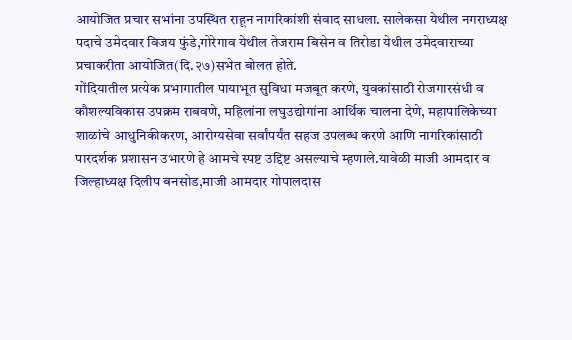आयोजित प्रचार सभांना उपस्थित राहून नागरिकांशी संवाद साधला. सालेकसा येथील नगराध्यक्ष पदाचे उमेदवार विजय फुंडे,गोरेगाव येथील तेजराम बिसेन व तिरोडा येथील उमेदवाराच्या प्रचाकरीता आयोजित(दि.२७)सभेत बोलत होते.
गोंदियातील प्रत्येक प्रभागातील पायाभूत सुविधा मजबूत करणे, युवकांसाठी रोजगारसंधी व कौशल्यविकास उपक्रम राबवणे, महिलांना लघुउद्योगांना आर्थिक चालना देणे, महापालिकेच्या शाळांचे आधुनिकीकरण, आरोग्यसेवा सर्वांपर्यंत सहज उपलब्ध करणे आणि नागरिकांसाठी पारदर्शक प्रशासन उभारणे हे आमचे स्पष्ट उद्दिष्ट असल्याचे म्हणाले.यावेळी माजी आमदार व जिल्हाध्यक्ष दिलीप बनसोड,माजी आमदार गोपालदास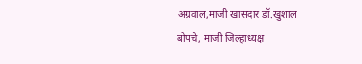अग्रवाल,माजी खासदार डॉ.खुशाल बोपचे, माजी जिल्हाध्यक्ष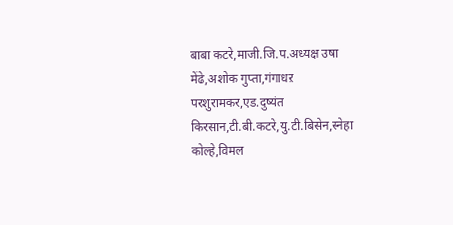बाबा कटरे,माजी.जि.प.अध्यक्ष उषा मेंढे,अशोक गुप्ता,गंगाधऱ परशुरामकर,एड.दुष्यंत किरसान,टी.बी.कटरे,यु.टी.बिसेन,स्नेहा कोल्हे,विमल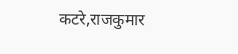कटरे,राजकुमार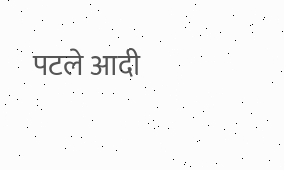पटले आदी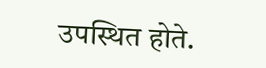उपस्थित होते.